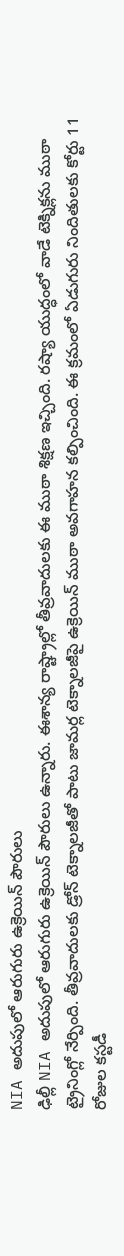NIA అదుపులో ఆరుగురు ఉక్రెయిన్ పౌరులు
ఢిల్లీ NIA అదుపులో ఆరుగురు ఉక్రెయిన్ పౌరులు ఉన్నారు. ఈశాన్య రాష్ట్రాల్లో తీవ్రవాదులకు ఈ ముఠా శిక్షణ ఇచ్చింది. రష్యా యుద్ధంలో వాడే టెక్నిక్లను ముఠా ట్రైనింగ్లో నేర్పింది. తీవ్రవాదులకు డ్రోన్ టెక్నాలజీతో పాటు జామర్ల టెక్నాలజీపై ఉక్రెయిన్ ముఠా అవగాహన కల్పించింది. ఈ క్రమంలో ఏడుగురు నిందితులకు కోర్టు 11 రోజుల కస్టడీ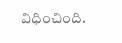విధించింది.